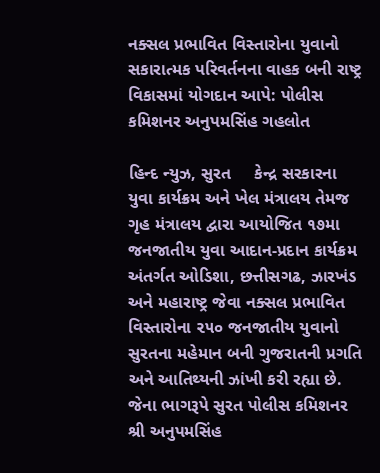નક્સલ પ્રભાવિત વિસ્તારોના યુવાનો સકારાત્મક પરિવર્તનના વાહક બની રાષ્ટ્ર વિકાસમાં યોગદાન આપે: પોલીસ કમિશનર અનુપમસિંહ ગહલોત

હિન્દ ન્યુઝ, સુરત     કેન્દ્ર સરકારના યુવા કાર્યક્રમ અને ખેલ મંત્રાલય તેમજ ગૃહ મંત્રાલય દ્વારા આયોજિત ૧૭મા જનજાતીય યુવા આદાન-પ્રદાન કાર્યક્રમ અંતર્ગત ઓડિશા, છત્તીસગઢ, ઝારખંડ અને મહારાષ્ટ્ર જેવા નક્સલ પ્રભાવિત વિસ્તારોના ૨૫૦ જનજાતીય યુવાનો સુરતના મહેમાન બની ગુજરાતની પ્રગતિ અને આતિથ્યની ઝાંખી કરી રહ્યા છે. જેના ભાગરૂપે સુરત પોલીસ કમિશનર શ્રી અનુપમસિંહ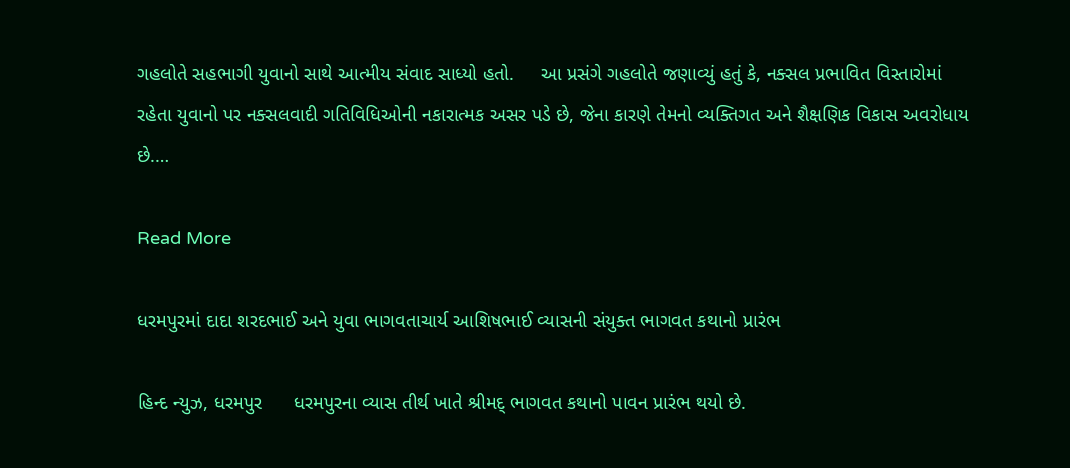ગહલોતે સહભાગી યુવાનો સાથે આત્મીય સંવાદ સાધ્યો હતો.     આ પ્રસંગે ગહલોતે જણાવ્યું હતું કે, નક્સલ પ્રભાવિત વિસ્તારોમાં રહેતા યુવાનો પર નક્સલવાદી ગતિવિધિઓની નકારાત્મક અસર પડે છે, જેના કારણે તેમનો વ્યક્તિગત અને શૈક્ષણિક વિકાસ અવરોધાય છે.…

Read More

ધરમપુરમાં દાદા શરદભાઈ અને યુવા ભાગવતાચાર્ય આશિષભાઈ વ્યાસની સંયુક્ત ભાગવત કથાનો પ્રારંભ

હિન્દ ન્યુઝ, ધરમપુર      ધરમપુરના વ્યાસ તીર્થ ખાતે શ્રીમદ્ ભાગવત કથાનો પાવન પ્રારંભ થયો છે.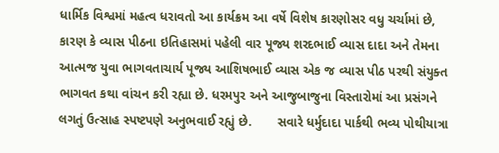ધાર્મિક વિશ્વમાં મહત્વ ધરાવતો આ કાર્યક્રમ આ વર્ષે વિશેષ કારણોસર વધુ ચર્ચામાં છે, કારણ કે વ્યાસ પીઠના ઇતિહાસમાં પહેલી વાર પૂજ્ય શરદભાઈ વ્યાસ દાદા અને તેમના આત્મજ યુવા ભાગવતાચાર્ય પૂજ્ય આશિષભાઈ વ્યાસ એક જ વ્યાસ પીઠ પરથી સંયુક્ત ભાગવત કથા વાંચન કરી રહ્યા છે. ધરમપુર અને આજુબાજુના વિસ્તારોમાં આ પ્રસંગને લગતું ઉત્સાહ સ્પષ્ટપણે અનુભવાઈ રહ્યું છે.       સવારે ધર્મુદાદા પાર્કથી ભવ્ય પોથીયાત્રા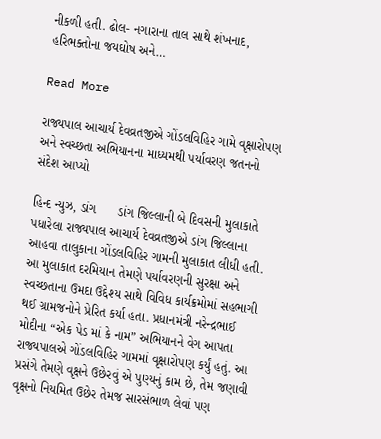નીકળી હતી. ઢોલ- નગારાના તાલ સાથે શંખનાદ, હરિભક્તોના જયઘોષ અને…

Read More

રાજ્યપાલ આચાર્ય દેવવ્રતજીએ ગોંડલવિહિર ગામે વૃક્ષારોપણ અને સ્વચ્છતા અભિયાનના માધ્યમથી પર્યાવરણ જતનનો સંદેશ આપ્યો

હિન્દ ન્યુઝ, ડાંગ      ડાંગ જિલ્લાની બે દિવસની મુલાકાતે પધારેલા રાજ્યપાલ આચાર્ય દેવવ્રતજીએ ડાંગ જિલ્લાના આહવા તાલુકાના ગોંડલવિહિર ગામની મુલાકાત લીધી હતી.  આ મુલાકાત દરમિયાન તેમણે પર્યાવરણની સુરક્ષા અને સ્વચ્છતાના ઉમદા ઉદ્દેશ્ય સાથે વિવિધ કાર્યક્રમોમાં સહભાગી થઈ ગ્રામજનોને પ્રેરિત કર્યા હતા. પ્રધાનમંત્રી નરેન્દ્રભાઈ મોદીના “એક પેડ માં કે નામ” અભિયાનને વેગ આપતા રાજ્યપાલએ ગોંડલવિહિર ગામમાં વૃક્ષારોપણ કર્યું હતું. આ પ્રસંગે તેમણે વૃક્ષને ઉછેરવું એ પુણ્યનું કામ છે, તેમ જણાવી વૃક્ષનો નિયમિત ઉછેર તેમજ સારસંભાળ લેવાં પણ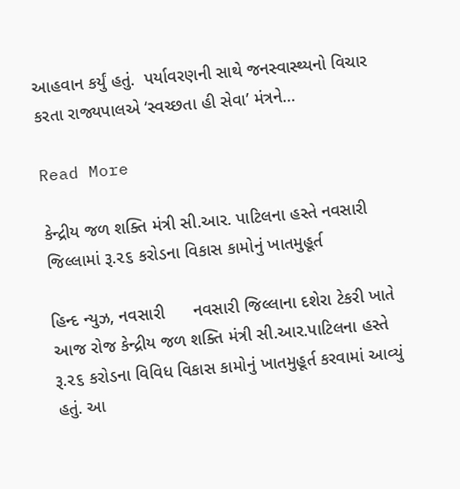આહવાન કર્યું હતું.  પર્યાવરણની સાથે જનસ્વાસ્થ્યનો વિચાર કરતા રાજ્યપાલએ ‘સ્વચ્છતા હી સેવા’ મંત્રને…

Read More

કેન્દ્રીય જળ શક્તિ મંત્રી સી.આર. પાટિલના હસ્તે નવસારી જિલ્લામાં રૂ.૨૬ કરોડના વિકાસ કામોનું ખાતમુહૂર્ત

હિન્દ ન્યુઝ, નવસારી      નવસારી જિલ્લાના દશેરા ટેકરી ખાતે આજ રોજ કેન્દ્રીય જળ શક્તિ મંત્રી સી.આર.પાટિલના હસ્તે રૂ.૨૬ કરોડના વિવિધ વિકાસ કામોનું ખાતમુહૂર્ત કરવામાં આવ્યું હતું. આ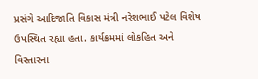પ્રસંગે આદિજાતિ વિકાસ મંત્રી નરેશભાઈ પટેલ વિશેષ ઉપસ્થિત રહ્યા હતા. કાર્યક્રમમાં લોકહિત અને વિસ્તારના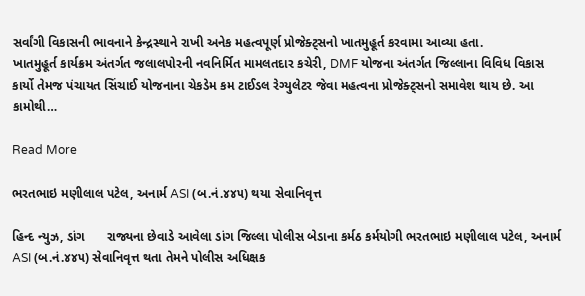સર્વાંગી વિકાસની ભાવનાને કેન્દ્રસ્થાને રાખી અનેક મહત્વપૂર્ણ પ્રોજેક્ટ્સનો ખાતમુહૂર્ત કરવામા આવ્યા હતા.               ખાતમુહૂર્ત કાર્યક્રમ અંતર્ગત જલાલપોરની નવનિર્મિત મામલતદાર કચેરી, DMF યોજના અંતર્ગત જિલ્લાના વિવિધ વિકાસ કાર્યો તેમજ પંચાયત સિંચાઈ યોજનાના ચેકડેમ કમ ટાઈડલ રેગ્યુલેટર જેવા મહત્વના પ્રોજેક્ટ્સનો સમાવેશ થાય છે. આ કામોથી…

Read More

ભરતભાઇ મણીલાલ પટેલ, અનાર્મ ASI (બ.નં.૪૪૫) થયા સેવાનિવૃત્ત

હિન્દ ન્યુઝ, ડાંગ      રાજ્યના છેવાડે આવેલા ડાંગ જિલ્લા પોલીસ બેડાના કર્મઠ કર્મયોગી ભરતભાઇ મણીલાલ પટેલ, અનાર્મ ASI (બ.નં.૪૪૫) સેવાનિવૃત્ત થતા તેમને પોલીસ અધિક્ષક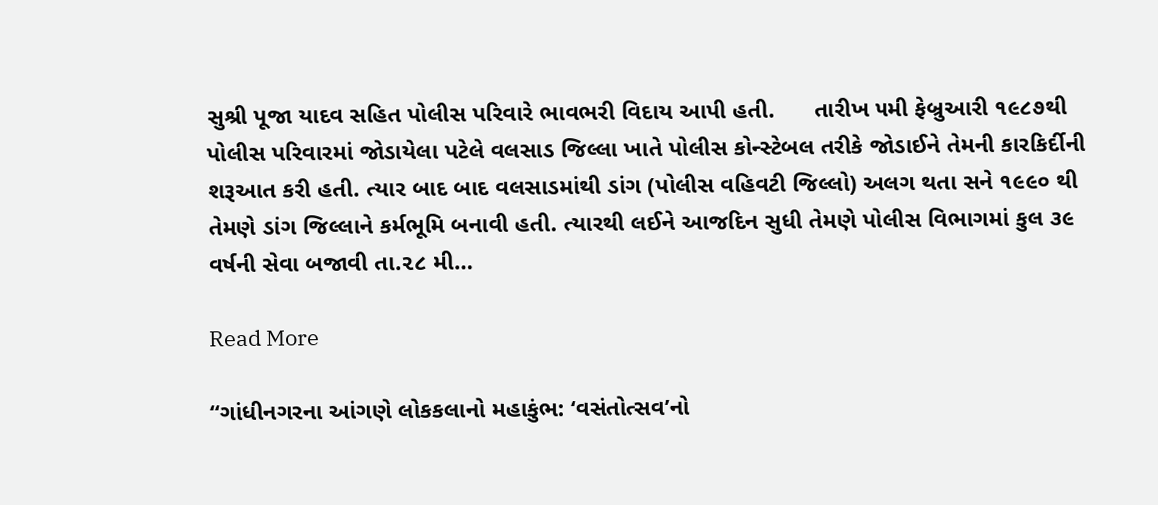સુશ્રી પૂજા યાદવ સહિત પોલીસ પરિવારે ભાવભરી વિદાય આપી હતી.      તારીખ ૫મી ફેબ્રુઆરી ૧૯૮૭થી પોલીસ પરિવારમાં જોડાયેલા પટેલે વલસાડ જિલ્લા ખાતે પોલીસ કો‍ન્સ્ટેબલ તરીકે જોડાઈને તેમની કારકિર્દીની શરૂઆત કરી હતી. ત્યાર બાદ બાદ વલસાડમાંથી ડાંગ (પોલીસ વહિવટી જિલ્લો) અલગ થતા સને ૧૯૯૦ થી તેમણે ડાંગ જિલ્લાને કર્મભૂમિ બનાવી હતી. ત્યારથી લઈને આજદિન સુધી તેમણે પોલીસ વિભાગમાં કુલ ૩૯ વર્ષની સેવા બજાવી તા.૨૮ મી…

Read More

“ગાંધીનગરના આંગણે લોકકલાનો મહાકુંભ: ‘વસંતોત્સવ’નો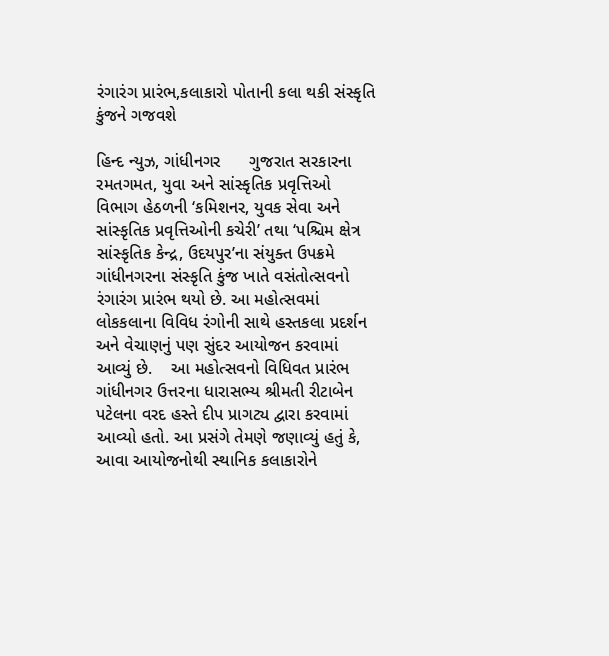રંગારંગ પ્રારંભ,કલાકારો‌ પોતાની કલા થકી સંસ્કૃતિ કુંજને ગજવશે

હિન્દ ન્યુઝ, ગાંધીનગર      ગુજરાત સરકારના રમતગમત, યુવા અને સાંસ્કૃતિક પ્રવૃત્તિઓ વિભાગ હેઠળની ‘કમિશનર, યુવક સેવા અને સાંસ્કૃતિક પ્રવૃત્તિઓની કચેરી’ તથા ‘પશ્ચિમ ક્ષેત્ર સાંસ્કૃતિક કેન્દ્ર, ઉદયપુર’ના સંયુક્ત ઉપક્રમે ગાંધીનગરના સંસ્કૃતિ કુંજ ખાતે વસંતોત્સવનો રંગારંગ પ્રારંભ થયો છે. આ મહોત્સવમાં લોકકલાના વિવિધ રંગોની સાથે હસ્તકલા પ્રદર્શન અને વેચાણનું પણ સુંદર આયોજન કરવામાં આવ્યું છે.    આ મહોત્સવનો વિધિવત પ્રારંભ ગાંધીનગર ઉત્તરના ધારાસભ્ય શ્રીમતી રીટાબેન પટેલના વરદ હસ્તે દીપ પ્રાગટ્ય દ્વારા કરવામાં આવ્યો હતો. આ પ્રસંગે તેમણે જણાવ્યું હતું કે, આવા આયોજનોથી સ્થાનિક કલાકારોને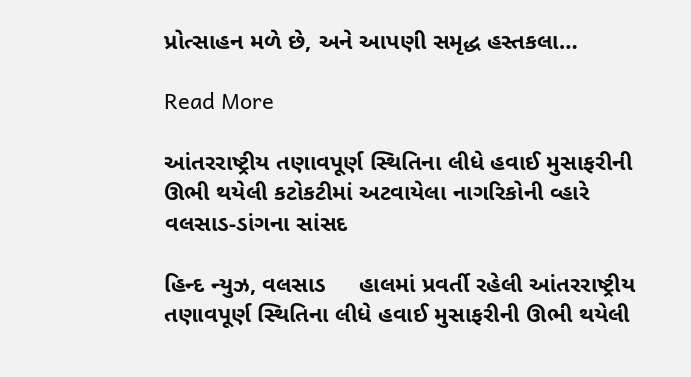પ્રોત્સાહન મળે છે, અને આપણી સમૃદ્ધ હસ્તકલા…

Read More

આંતરરાષ્ટ્રીય તણાવપૂર્ણ સ્થિતિના લીધે હવાઈ મુસાફરીની ઊભી થયેલી કટોકટીમાં અટવાયેલા નાગરિકોની વ્હારે વલસાડ-ડાંગના સાંસદ

હિન્દ ન્યુઝ, વલસાડ     હાલમાં પ્રવર્તી રહેલી આંતરરાષ્ટ્રીય તણાવપૂર્ણ સ્થિતિના લીધે હવાઈ મુસાફરીની ઊભી થયેલી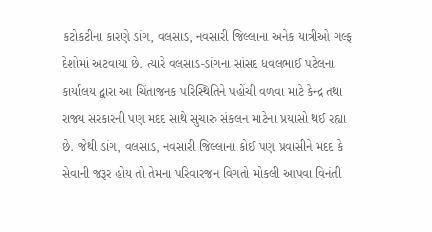કટોકટીના કારણે ડાંગ, વલસાડ, નવસારી જિલ્લાના અનેક યાત્રીઓ ગલ્ફ દેશોમાં અટવાયા છે. ત્યારે વલસાડ-ડાંગના સાંસદ ધવલભાઈ પટેલના કાર્યાલય દ્વારા આ ચિંતાજનક પરિસ્થિતિને પહોંચી વળવા માટે કેન્દ્ર તથા રાજ્ય સરકારની પણ મદદ સાથે સુચારુ સંકલન માટેના પ્રયાસો થઈ રહ્યા છે. જેથી ડાંગ, વલસાડ, નવસારી જિલ્લાના કોઈ પણ પ્રવાસીને મદદ કે સેવાની જરૂર હોય તો તેમના પરિવારજન વિગતો મોકલી આપવા વિનંતી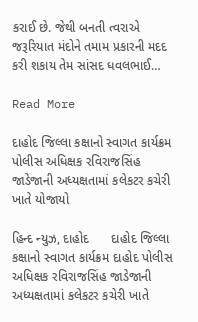કરાઈ છે. જેથી બનતી ત્વરાએ જરૂરિયાત મંદોને તમામ પ્રકારની મદદ કરી શકાય તેમ સાંસદ ધવલભાઈ…

Read More

દાહોદ જિલ્લા કક્ષાનો સ્વાગત કાર્યક્રમ પોલીસ અધિક્ષક રવિરાજસિંહ જાડેજાની અધ્યક્ષતામાં કલેકટર કચેરી ખાતે યોજાયો

હિન્દ ન્યુઝ, દાહોદ      દાહોદ જિલ્લા કક્ષાનો સ્વાગત કાર્યક્રમ દાહોદ પોલીસ અધિક્ષક રવિરાજસિંહ જાડેજાની અધ્યક્ષતામાં કલેકટર કચેરી ખાતે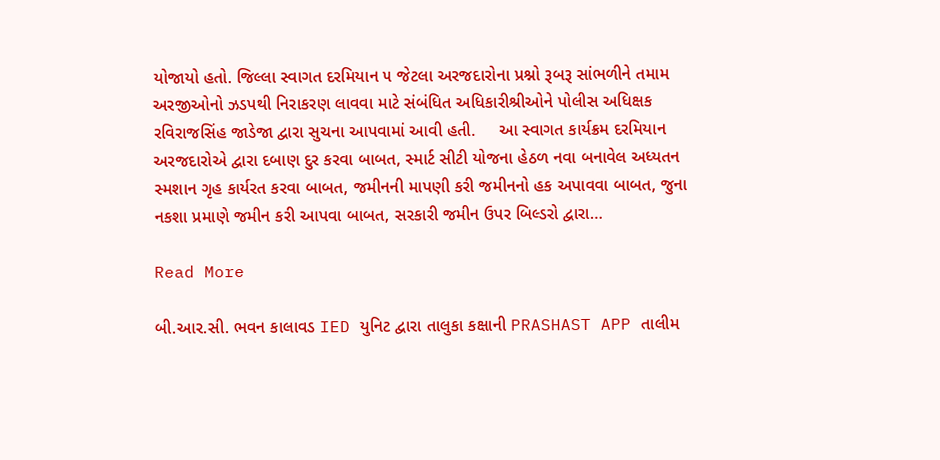યોજાયો હતો. જિલ્લા સ્વાગત દરમિયાન ૫ જેટલા અરજદારોના પ્રશ્નો રૂબરૂ સાંભળીને તમામ અરજીઓનો ઝડપથી નિરાકરણ લાવવા માટે સંબંધિત અધિકારીશ્રીઓને પોલીસ અધિક્ષક રવિરાજસિંહ જાડેજા દ્વારા સુચના આપવામાં આવી હતી.     આ સ્વાગત કાર્યક્રમ દરમિયાન અરજદારોએ દ્વારા દબાણ દુર કરવા બાબત, સ્માર્ટ સીટી યોજના હેઠળ નવા બનાવેલ અધ્યતન સ્મશાન ગૃહ કાર્યરત કરવા બાબત, જમીનની માપણી કરી જમીનનો હક અપાવવા બાબત, જુના નકશા પ્રમાણે જમીન કરી આપવા બાબત, સરકારી જમીન ઉપર બિલ્ડરો દ્વારા…

Read More

બી.આર.સી. ભવન કાલાવડ IED યુનિટ દ્વારા તાલુકા કક્ષાની PRASHAST APP તાલીમ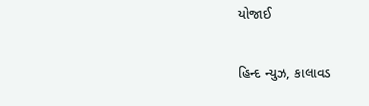યોજાઈ

હિન્દ ન્યુઝ, કાલાવડ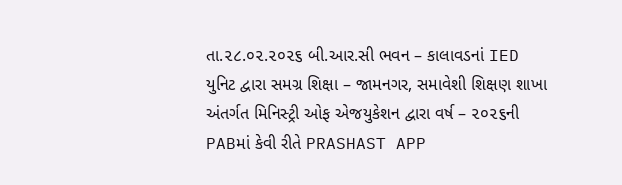તા.૨૮.૦૨.૨૦૨૬ બી.આર.સી ભવન – કાલાવડનાં IED યુનિટ દ્વારા સમગ્ર શિક્ષા – જામનગર, સમાવેશી શિક્ષણ શાખા અંતર્ગત મિનિસ્ટ્રી ઓફ એજયુકેશન દ્વારા વર્ષ – ૨૦૨૬ની PABમાં કેવી રીતે PRASHAST APP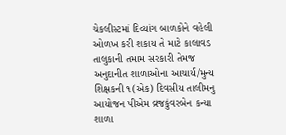ચેકલીસ્ટમાં દિવ્યાંગ બાળકોને વહેલી ઓળખ કરી શકાય તે માટે કાલાવડ તાલુકાની તમામ સરકારી તેમજ અનુદાનીત શાળાઓના આચાર્ય/મુન્ય શિક્ષકની ૧(એક) દિવસીય તાલીમનુ આયોજન પીએમ વ્રજકુંવરબેન કન્યા શાળા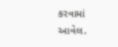કરવામાં આવેલ.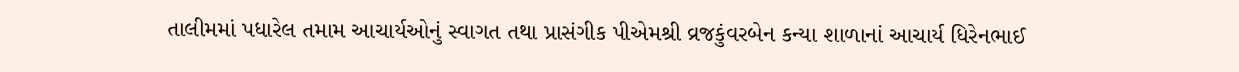તાલીમમાં પધારેલ તમામ આચાર્યઓનું સ્વાગત તથા પ્રાસંગીક પીએમશ્રી વ્રજકુંવરબેન કન્યા શાળાનાં આચાર્ય ધિરેનભાઈ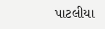પાટલીયા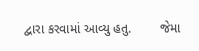દ્વારા કરવામાં આવ્યુ હતુ.        જેમા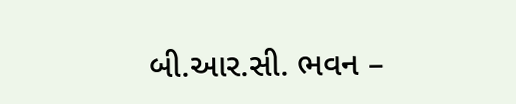બી.આર.સી. ભવન –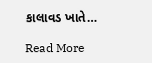કાલાવડ ખાતે…

Read More